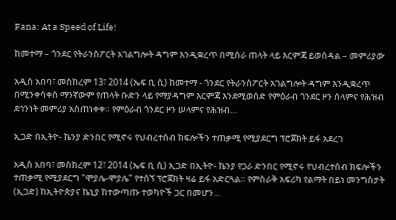Fana: At a Speed of Life!

ከመተማ – ጎንደር የትራንስፖርት አገልግሎት ዳግም እንዲቋረጥ በሚሰራ ጠላት ላይ እርምጃ ይወሰዳል – መምሪያው

አዲስ አበባ፣ መስከረም 13፣ 2014 (ኤፍ ቢ ሲ) ከመተማ - ጎንደር የትራንስፖርት አገልግሎት ዳግም እንዲቋረጥ በሚንቀሳቀስ ማንኛውም የጠላት ቡድን ላይ የማያዳግም እርምጃ እንደሚወሰድ የምዕራብ ጎንደር ዞን ሰላምና የሕዝብ ደኅንነት መምሪያ አስጠነቀቀ። የምዕራብ ጎንደር ዞን ሠላምና የሕዝብ…

ኢጋድ በኢትዮ- ኬንያ ድንበር የሚኖሩ የህብረተሰብ ክፍሎችን ተጠቃሚ የሚያደርግ ፕሮጀክት ይፋ አደረገ

አዲስ አበባ፣ መስከረም 12፣ 2014 (ኤፍ ቢ ሲ) ኢጋድ በኢትዮ- ኬንያ የጋራ ድንበር የሚኖሩ የህብረተሰብ ክፍሎችን ተጠቃሚ የሚያደርግ "ሞያሌ-ሞያሌ" የተሰኘ ፕሮጀክት ዛሬ ይፋ አድርጓል። የምስራቅ አፍሪካ የልማት በይነ መንግስታት (ኢጋድ) ከኢትዮጵያና ኬኒያ ከተውጣጡ ተወካዮች ጋር በመሆን…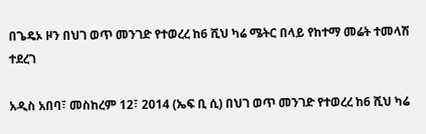በጌዴኦ ዞን በህገ ወጥ መንገድ የተወረረ ከ6 ሺህ ካሬ ሜትር በላይ የከተማ መሬት ተመላሽ ተደረገ

አዲስ አበባ፣ መስከረም 12፣ 2014 (ኤፍ ቢ ሲ) በህገ ወጥ መንገድ የተወረረ ከ6 ሺህ ካሬ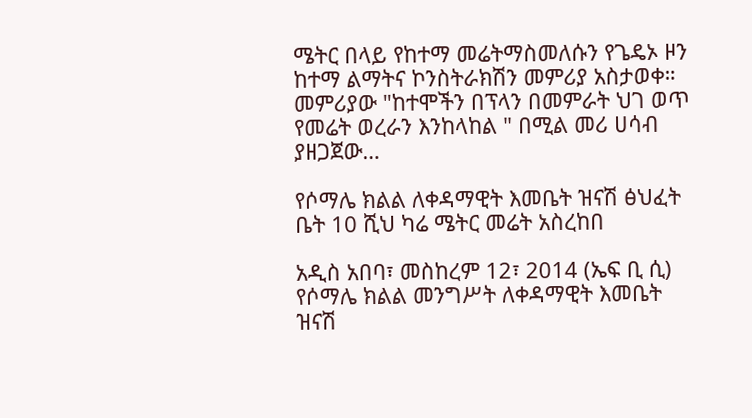ሜትር በላይ የከተማ መሬትማስመለሱን የጌዴኦ ዞን ከተማ ልማትና ኮንስትራክሽን መምሪያ አስታወቀ። መምሪያው "ከተሞችን በፕላን በመምራት ህገ ወጥ የመሬት ወረራን እንከላከል " በሚል መሪ ሀሳብ ያዘጋጀው…

የሶማሌ ክልል ለቀዳማዊት እመቤት ዝናሽ ፅህፈት ቤት 10 ሺህ ካሬ ሜትር መሬት አስረከበ

አዲስ አበባ፣ መስከረም 12፣ 2014 (ኤፍ ቢ ሲ) የሶማሌ ክልል መንግሥት ለቀዳማዊት እመቤት ዝናሽ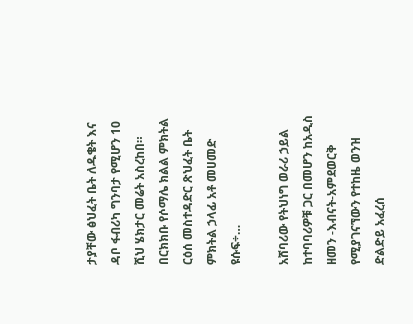ታያቸው ፅህፈት ቤት ለዱቄት እና ዳቦ ፋብሪካ ግንባታ የሚሆን 10 ሺህ ሄክታር መሬት አስረከበ። በርክክቡ የሶማሌ ክልል ምክትል ርዕሰ መስተዳድር ጽህፈት ቤት ምክትል ኃላፊ አቶ መሀመድ ዩሱፍ÷…

አሸባሪው የትህነግ ወራሪ ኃይል ከተባባሪዎቹ ጋር በመሆን ከአዲስ ዘመን -እብናት-አምደወርቅ የሚያገናኘውን የተከዜ ወንዝ ድልድይ አፈረሰ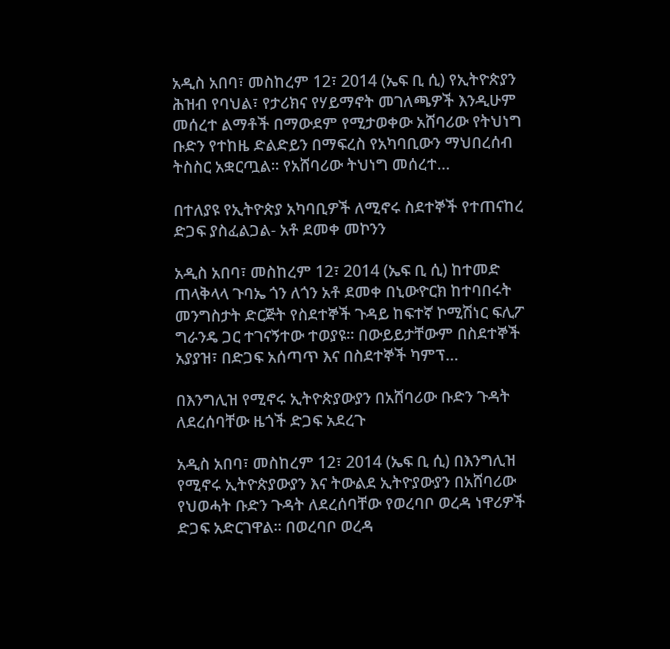አዲስ አበባ፣ መስከረም 12፣ 2014 (ኤፍ ቢ ሲ) የኢትዮጵያን ሕዝብ የባህል፣ የታሪክና የሃይማኖት መገለጫዎች እንዲሁም መሰረተ ልማቶች በማውደም የሚታወቀው አሸባሪው የትህነግ ቡድን የተከዜ ድልድይን በማፍረስ የአካባቢውን ማህበረሰብ ትስስር አቋርጧል፡፡ የአሸባሪው ትህነግ መሰረተ…

በተለያዩ የኢትዮጵያ አካባቢዎች ለሚኖሩ ስደተኞች የተጠናከረ ድጋፍ ያስፈልጋል- አቶ ደመቀ መኮንን

አዲስ አበባ፣ መስከረም 12፣ 2014 (ኤፍ ቢ ሲ) ከተመድ ጠላቅላላ ጉባኤ ጎን ለጎን አቶ ደመቀ በኒውዮርክ ከተባበሩት መንግስታት ድርጅት የስደተኞች ጉዳይ ከፍተኛ ኮሚሽነር ፍሊፖ ግራንዴ ጋር ተገናኝተው ተወያዩ፡፡ በውይይታቸውም በስደተኞች አያያዝ፣ በድጋፍ አሰጣጥ እና በስደተኞች ካምፕ…

በእንግሊዝ የሚኖሩ ኢትዮጵያውያን በአሸባሪው ቡድን ጉዳት ለደረሰባቸው ዜጎች ድጋፍ አደረጉ

አዲስ አበባ፣ መስከረም 12፣ 2014 (ኤፍ ቢ ሲ) በእንግሊዝ የሚኖሩ ኢትዮጵያውያን እና ትውልደ ኢትዮያውያን በአሸባሪው የህወሓት ቡድን ጉዳት ለደረሰባቸው የወረባቦ ወረዳ ነዋሪዎች ድጋፍ አድርገዋል፡፡ በወረባቦ ወረዳ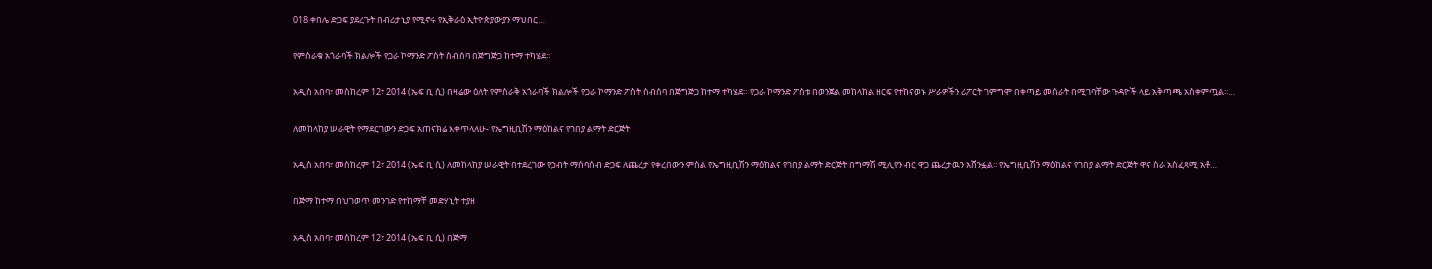018 ቀበሌ ድጋፍ ያደረጉት በብሪታኒያ የሚኖሩ የኢቅራዕ ኢትዮጵያውያን ማህበር…

የምስራቁ አጎራባች ክልሎች የጋራ ኮማንድ ፖስት ስብሰባ በጅግጅጋ ከተማ ተካሄደ።

አዲስ አበባ፣ መስከረም 12፣ 2014 (ኤፍ ቢ ሲ) በዛሬው ዕለት የምስራቅ አጎራባች ክልሎች የጋራ ኮማንድ ፖስት ስብሰባ በጅግጅጋ ከተማ ተካሄደ። የጋራ ኮማንድ ፖስቱ በወንጀል መከላከል ዘርፍ የተከናወኑ ሥራዎችን ሪፖርት ገምግሞ በቀጣይ መሰራት በሚገባቸው ጉዳዮች ላይ አቅጣጫ አስቀምጧል፡፡…

ለመከላከያ ሠራዊት የማደርገውን ድጋፍ አጠናክሬ እቀጥላለሁ- የኤግዚቢሽን ማዕከልና የገበያ ልማት ድርጅት

አዲስ አበባ፣ መስከረም 12፣ 2014 (ኤፍ ቢ ሲ) ለመከላከያ ሠራዊት በተደረገው የኃብት ማሰባሰብ ድጋፍ ለጨረታ የቀረበውን ምስል የኤግዚቢሽን ማዕከልና የገበያ ልማት ድርጅት በግማሽ ሚሊየን ብር ዋጋ ጨረታዉን አሸንፏል፡፡ የኤግዚቢሽን ማዕከልና የገበያ ልማት ድርጅት ዋና ስራ አስፈጻሚ አቶ…

በጅማ ከተማ በህገወጥ መንገድ የተከማቸ መድሃኒት ተያዘ

አዲስ አበባ፣ መስከረም 12፣ 2014 (ኤፍ ቢ ሲ) በጅማ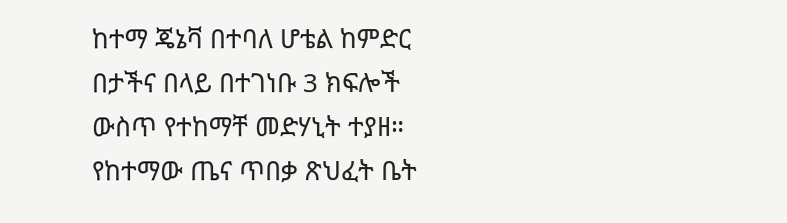ከተማ ጄኔቫ በተባለ ሆቴል ከምድር በታችና በላይ በተገነቡ 3 ክፍሎች ውስጥ የተከማቸ መድሃኒት ተያዘ። የከተማው ጤና ጥበቃ ጽህፈት ቤት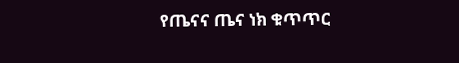የጤናና ጤና ነክ ቁጥጥር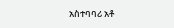አስተባባሪ አቶ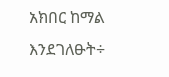አክበር ከማል እንደገለፁት÷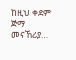ከዚህ ቀደም ጅማ መናኸሪያ…